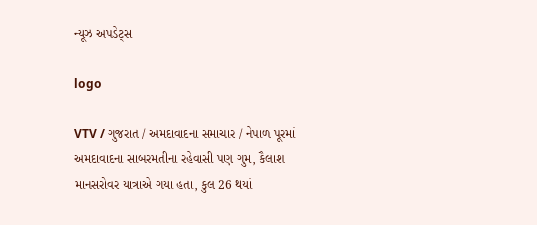ન્યૂઝ અપડેટ્સ

logo

VTV / ગુજરાત / અમદાવાદના સમાચાર / નેપાળ પૂરમાં અમદાવાદના સાબરમતીના રહેવાસી પણ ગુમ, કૈલાશ માનસરોવર યાત્રાએ ગયા હતા, કુલ 26 થયાં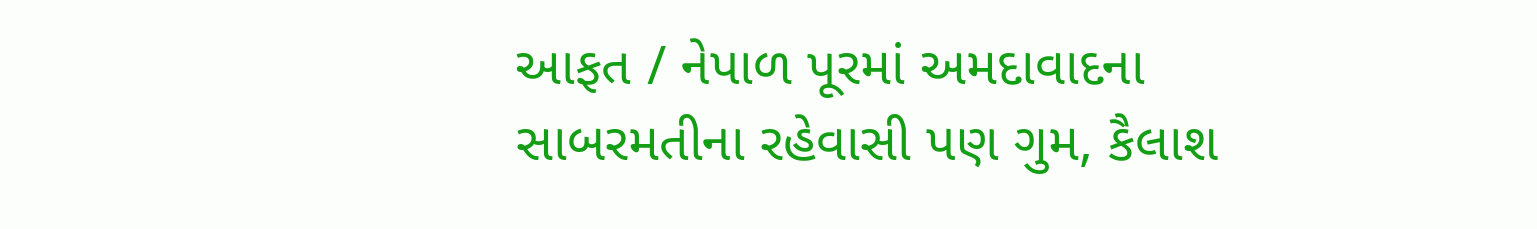આફત / નેપાળ પૂરમાં અમદાવાદના સાબરમતીના રહેવાસી પણ ગુમ, કૈલાશ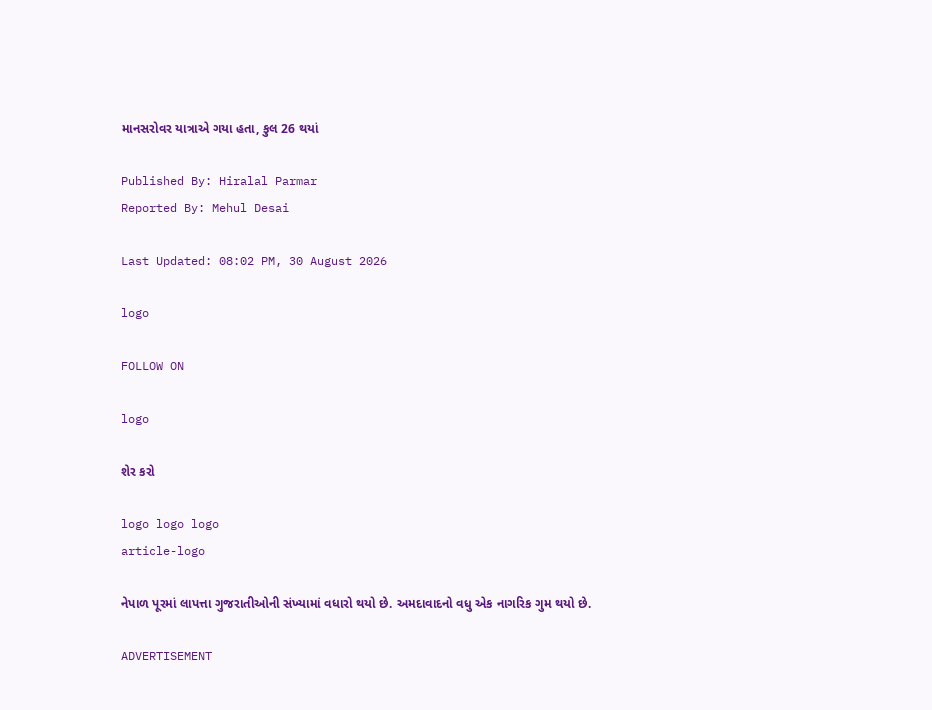માનસરોવર યાત્રાએ ગયા હતા, કુલ 26 થયાં

Published By: Hiralal Parmar
Reported By: Mehul Desai

Last Updated: 08:02 PM, 30 August 2026

logo

FOLLOW ON

logo

શેર કરો

logo logo logo
article-logo

નેપાળ પૂરમાં લાપત્તા ગુજરાતીઓની સંખ્યામાં વધારો થયો છે. અમદાવાદનો વધુ એક નાગરિક ગુમ થયો છે.

ADVERTISEMENT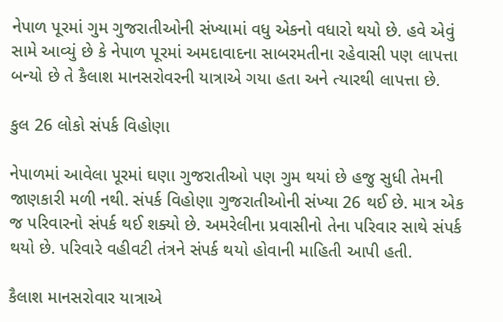નેપાળ પૂરમાં ગુમ ગુજરાતીઓની સંખ્યામાં વધુ એકનો વધારો થયો છે. હવે એવું સામે આવ્યું છે કે નેપાળ પૂરમાં અમદાવાદના સાબરમતીના રહેવાસી પણ લાપત્તા બન્યો છે તે કૈલાશ માનસરોવરની યાત્રાએ ગયા હતા અને ત્યારથી લાપત્તા છે.

કુલ 26 લોકો સંપર્ક વિહોણા

નેપાળમાં આવેલા પૂરમાં ઘણા ગુજરાતીઓ પણ ગુમ થયાં છે હજુ સુધી તેમની જાણકારી મળી નથી. સંપર્ક વિહોણા ગુજરાતીઓની સંખ્યા 26 થઈ છે. માત્ર એક જ પરિવારનો સંપર્ક થઈ શક્યો છે. અમરેલીના પ્રવાસીનો તેના પરિવાર સાથે સંપર્ક થયો છે. પરિવારે વહીવટી તંત્રને સંપર્ક થયો હોવાની માહિતી આપી હતી.

કૈલાશ માનસરોવાર યાત્રાએ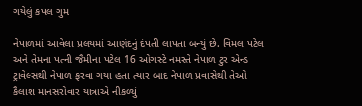ગયેલું કપલ ગુમ

નેપાળમાં આવેલા પ્રલયમાં આણંદનું દંપતી લાપતા બન્યું છે. વિમલ પટેલ અને તેમના પત્ની જૈમીના પટેલ 16 ઓગસ્ટે નમસ્તે નેપાળ ટુર એન્ડ ટ્રાવેલ્સથી નેપાળ ફરવા ગયા હતા ત્યાર બાદ નેપાળ પ્રવાસેથી તેઓ કૈલાશ માનસરોવાર યાત્રાએ નીકળ્યું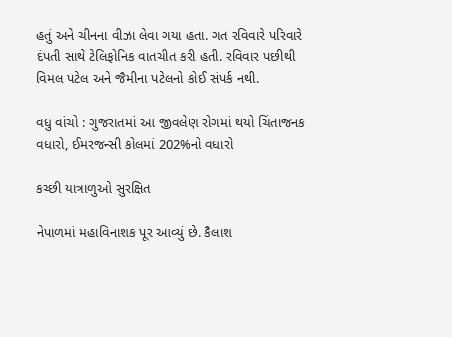હતું અને ચીનના વીઝા લેવા ગયા હતા. ગત રવિવારે પરિવારે દંપતી સાથે ટેલિફોનિક વાતચીત કરી હતી. રવિવાર પછીથી વિમલ પટેલ અને જૈમીના પટેલનો કોઈ સંપર્ક નથી.

વધુ વાંચો : ગુજરાતમાં આ જીવલેણ રોગમાં થયો ચિંતાજનક વધારો, ઈમરજન્સી કોલમાં 202%નો વધારો

કચ્છી યાત્રાળુઓ સુરક્ષિત

નેપાળમાં મહાવિનાશક પૂર આવ્યું છે. કૈલાશ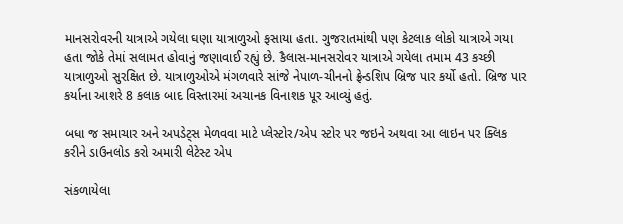માનસરોવરની યાત્રાએ ગયેલા ઘણા યાત્રાળુઓ ફસાયા હતા. ગુજરાતમાંથી પણ કેટલાક લોકો યાત્રાએ ગયા હતા જોકે તેમાં સલામત હોવાનું જણાવાઈ રહ્યું છે. કૈલાસ-માનસરોવર યાત્રાએ ગયેલા તમામ 43 કચ્છી યાત્રાળુઓ સુરક્ષિત છે. યાત્રાળુઓએ મંગળવારે સાંજે નેપાળ-ચીનનો ફ્રેન્ડશિપ બ્રિજ પાર કર્યો હતો. બ્રિજ પાર કર્યાના આશરે 8 કલાક બાદ વિસ્તારમાં અચાનક વિનાશક પૂર આવ્યું હતું.

બધા જ સમાચાર અને અપડેટ્સ મેળવવા માટે પ્લેસ્ટોર/એપ સ્ટોર પર જઇને અથવા આ લાઇન પર ક્લિક કરીને ડાઉનલોડ કરો અમારી લેટેસ્ટ એપ

સંકળાયેલા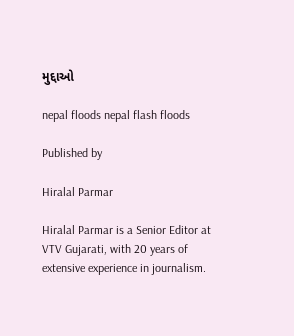મુદ્દાઓ

nepal floods nepal flash floods

Published by

Hiralal Parmar

Hiralal Parmar is a Senior Editor at VTV Gujarati, with 20 years of extensive experience in journalism.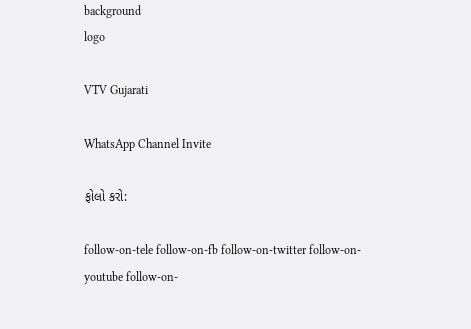background
logo

VTV Gujarati

WhatsApp Channel Invite

ફોલો કરો:

follow-on-tele follow-on-fb follow-on-twitter follow-on-youtube follow-on-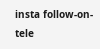insta follow-on-tele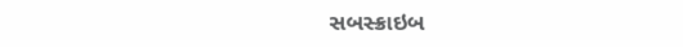સબસ્ક્રાઇબ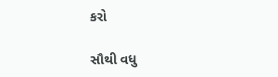કરો

સૌથી વધુ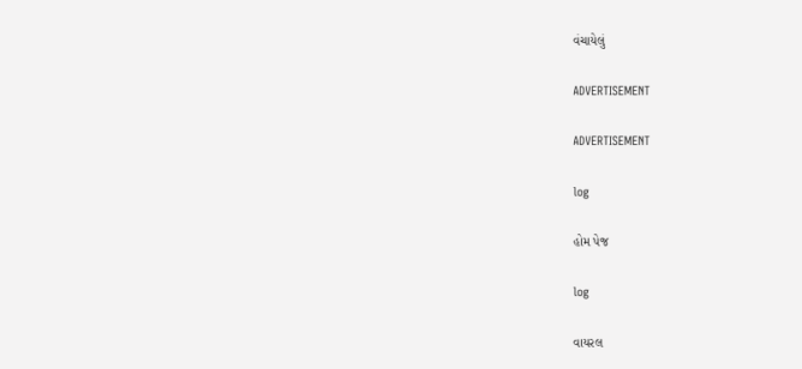વંચાયેલું

ADVERTISEMENT

ADVERTISEMENT

log

હોમ પેજ

log

વાયરલ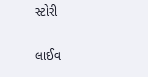સ્ટોરી

લાઈવ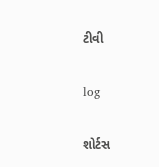ટીવી

log

શોર્ટસ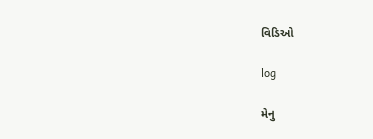વિડિઓ

log

મેનુ